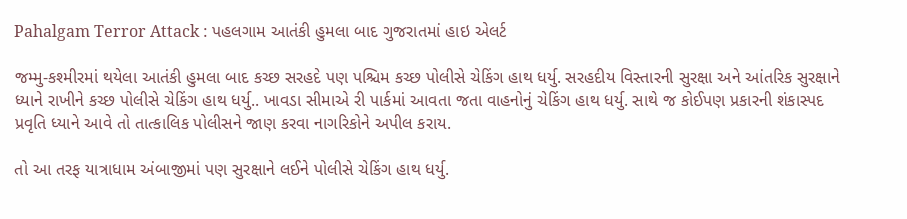Pahalgam Terror Attack : પહલગામ આતંકી હુમલા બાદ ગુજરાતમાં હાઇ એલર્ટ

જમ્મુ-કશ્મીરમાં થયેલા આતંકી હુમલા બાદ કચ્છ સરહદે પણ પશ્ચિમ કચ્છ પોલીસે ચેકિંગ હાથ ધર્યુ. સરહદીય વિસ્તારની સુરક્ષા અને આંતરિક સુરક્ષાને ધ્યાને રાખીને કચ્છ પોલીસે ચેકિંગ હાથ ધર્યુ.. ખાવડા સીમાએ રી પાર્કમાં આવતા જતા વાહનોનું ચેકિંગ હાથ ધર્યુ. સાથે જ કોઈપણ પ્રકારની શંકાસ્પદ પ્રવૃતિ ધ્યાને આવે તો તાત્કાલિક પોલીસને જાણ કરવા નાગરિકોને અપીલ કરાય.

તો આ તરફ યાત્રાધામ અંબાજીમાં પણ સુરક્ષાને લઈને પોલીસે ચેકિંગ હાથ ધર્યુ.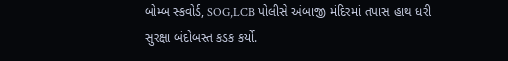બોમ્બ સ્કવોર્ડ, SOG,LCB પોલીસે અંબાજી મંદિરમાં તપાસ હાથ ધરી સુરક્ષા બંદોબસ્ત કડક કર્યો.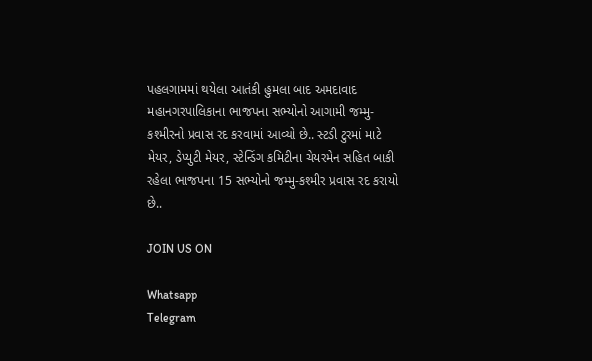પહલગામમાં થયેલા આતંકી હુમલા બાદ અમદાવાદ મહાનગરપાલિકાના ભાજપના સભ્યોનો આગામી જમ્મુ-કશ્મીરનો પ્રવાસ રદ કરવામાં આવ્યો છે.. સ્ટડી ટુરમાં માટે મેયર, ડેપ્યુટી મેયર, સ્ટેન્ડિંગ કમિટીના ચેયરમેન સહિત બાકી રહેલા ભાજપના 15 સભ્યોનો જમ્મુ-કશ્મીર પ્રવાસ રદ કરાયો છે..

JOIN US ON

Whatsapp
Telegram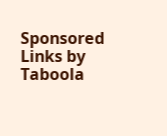Sponsored Links by Taboola